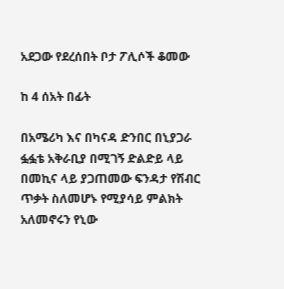አደጋው የደረሰበት ቦታ ፖሊሶች ቆመው

ከ 4 ሰአት በፊት

በአሜሪካ እና በካናዳ ድንበር በኒያጋራ ፏፏቴ አቅራቢያ በሚገኝ ድልድይ ላይ በመኪና ላይ ያጋጠመው ፍንዳታ የሽብር ጥቃት ስለመሆኑ የሚያሳይ ምልክት አለመኖሩን የኒው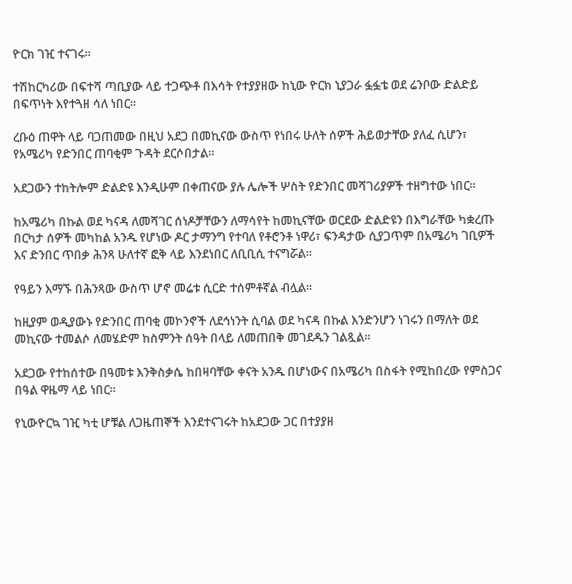ዮርክ ገዢ ተናገሩ።

ተሽከርካሪው በፍተሻ ጣቢያው ላይ ተጋጭቶ በእሳት የተያያዘው ከኒው ዮርክ ኒያጋራ ፏፏቴ ወደ ሬንቦው ድልድይ በፍጥነት እየተጓዘ ሳለ ነበር።

ረቡዕ ጠዋት ላይ ባጋጠመው በዚህ አደጋ በመኪናው ውስጥ የነበሩ ሁለት ሰዎች ሕይወታቸው ያለፈ ሲሆን፣ የአሜሪካ የድንበር ጠባቂም ጉዳት ደርሶበታል።

አደጋውን ተከትሎም ድልድዩ እንዲሁም በቀጠናው ያሉ ሌሎች ሦስት የድንበር መሻገሪያዎች ተዘግተው ነበር።

ከአሜሪካ በኩል ወደ ካናዳ ለመሻገር ሰነዶቻቸውን ለማሳየት ከመኪናቸው ወርደው ድልድዩን በእግራቸው ካቋረጡ በርካታ ሰዎች መካከል አንዱ የሆነው ዶር ታማንግ የተባለ የቶሮንቶ ነዋሪ፣ ፍንዳታው ሲያጋጥም በአሜሪካ ገቢዎች እና ድንበር ጥበቃ ሕንጻ ሁለተኛ ፎቅ ላይ እንደነበር ለቢቢሲ ተናግሯል።

የዓይን እማኙ በሕንጻው ውስጥ ሆኖ መሬቱ ሲርድ ተሰምቶኛል ብሏል።

ከዚያም ወዲያውኑ የድንበር ጠባቂ መኮንኖች ለደኅነንት ሲባል ወደ ካናዳ በኩል እንድንሆን ነገሩን በማለት ወደ መኪናው ተመልሶ ለመሄድም ከስምንት ሰዓት በላይ ለመጠበቅ መገደዱን ገልጿል።

አደጋው የተከሰተው በዓመቱ እንቅስቃሴ ከበዛባቸው ቀናት አንዱ በሆነውና በአሜሪካ በስፋት የሚከበረው የምስጋና በዓል ዋዜማ ላይ ነበር።

የኒውዮርኳ ገዢ ካቲ ሆቹል ለጋዜጠኞች እንደተናገሩት ከአደጋው ጋር በተያያዘ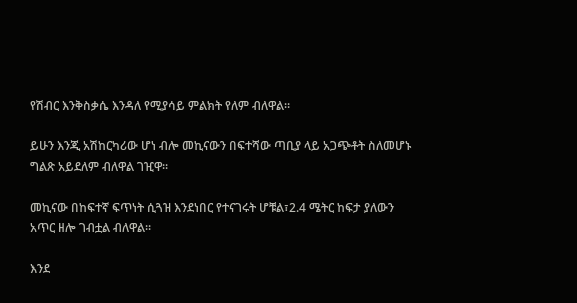የሽብር እንቅስቃሴ እንዳለ የሚያሳይ ምልክት የለም ብለዋል።

ይሁን እንጂ አሽከርካሪው ሆነ ብሎ መኪናውን በፍተሻው ጣቢያ ላይ አጋጭቶት ስለመሆኑ ግልጽ አይደለም ብለዋል ገዢዋ።

መኪናው በከፍተኛ ፍጥነት ሲጓዝ እንደነበር የተናገሩት ሆቹል፣2.4 ሜትር ከፍታ ያለውን አጥር ዘሎ ገብቷል ብለዋል።

እንደ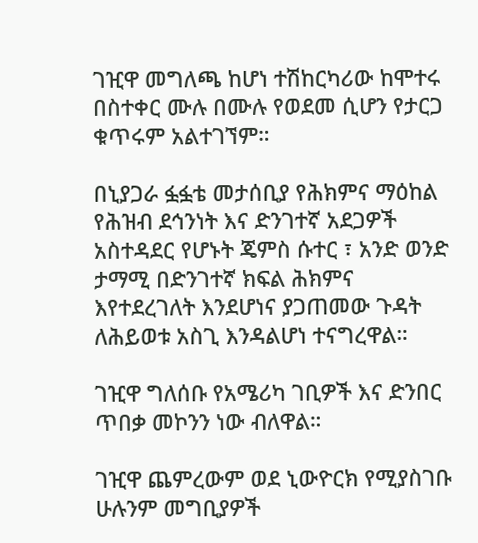ገዢዋ መግለጫ ከሆነ ተሽከርካሪው ከሞተሩ በስተቀር ሙሉ በሙሉ የወደመ ሲሆን የታርጋ ቁጥሩም አልተገኘም።

በኒያጋራ ፏፏቴ መታሰቢያ የሕክምና ማዕከል የሕዝብ ደኅንነት እና ድንገተኛ አደጋዎች አስተዳደር የሆኑት ጄምስ ሱተር ፣ አንድ ወንድ ታማሚ በድንገተኛ ክፍል ሕክምና እየተደረገለት እንደሆነና ያጋጠመው ጉዳት ለሕይወቱ አስጊ እንዳልሆነ ተናግረዋል።

ገዢዋ ግለሰቡ የአሜሪካ ገቢዎች እና ድንበር ጥበቃ መኮንን ነው ብለዋል።

ገዢዋ ጨምረውም ወደ ኒውዮርክ የሚያስገቡ ሁሉንም መግቢያዎች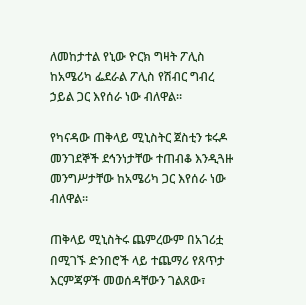ለመከታተል የኒው ዮርክ ግዛት ፖሊስ ከአሜሪካ ፌደራል ፖሊስ የሽብር ግብረ ኃይል ጋር እየሰራ ነው ብለዋል።

የካናዳው ጠቅላይ ሚኒስትር ጀስቲን ቱሩዶ መንገደኞች ደኅንነታቸው ተጠብቆ እንዲጓዙ መንግሥታቸው ከአሜሪካ ጋር እየሰራ ነው ብለዋል።

ጠቅላይ ሚኒስትሩ ጨምረውም በአገሪቷ በሚገኙ ድንበሮች ላይ ተጨማሪ የጸጥታ እርምጃዎች መወሰዳቸውን ገልጸው፣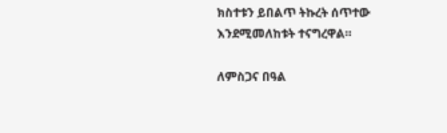ክስተቱን ይበልጥ ትኩረት ሰጥተው እንደሚመለከቱት ተናግረዋል።

ለምስጋና በዓል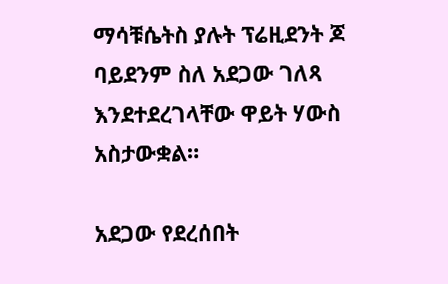ማሳቹሴትስ ያሉት ፕሬዚደንት ጆ ባይደንም ስለ አደጋው ገለጻ እንደተደረገላቸው ዋይት ሃውስ አስታውቋል።

አደጋው የደረሰበት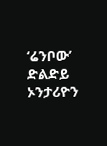‘ሬንቦው’ ድልድይ ኦንታሪዮን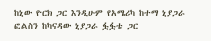ከኒው ዮርክ ጋር እንዲሁም የአሜሪካ ከተማ ኒያጋራ ፎልስን ከካናዳው ኒያጋራ ፏፏቴ ጋር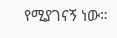የሚያገናኝ ነው።